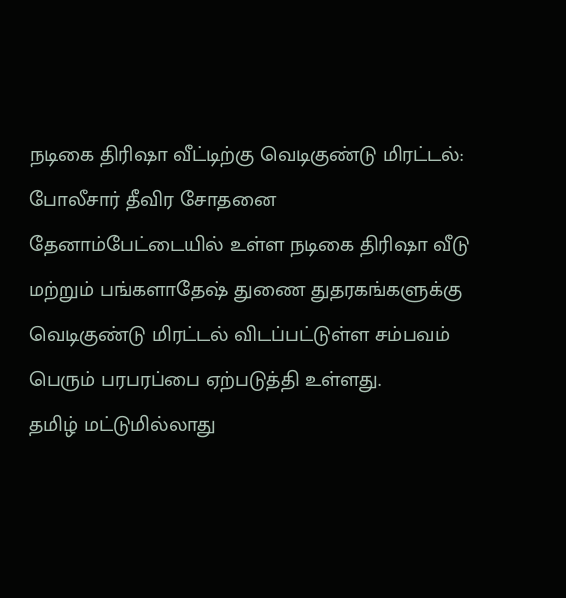நடிகை திரிஷா வீட்டிற்கு வெடிகுண்டு மிரட்டல்: போலீசார் தீவிர சோதனை
தேனாம்பேட்டையில் உள்ள நடிகை திரிஷா வீடு மற்றும் பங்களாதேஷ் துணை துதரகங்களுக்கு வெடிகுண்டு மிரட்டல் விடப்பட்டுள்ள சம்பவம் பெரும் பரபரப்பை ஏற்படுத்தி உள்ளது.
தமிழ் மட்டுமில்லாது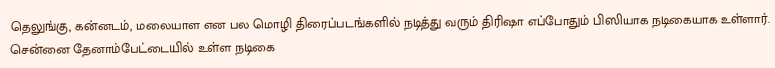தெலுங்கு, கன்னடம், மலையாள என பல மொழி திரைப்படங்களில் நடித்து வரும் திரிஷா எப்போதும் பிஸியாக நடிகையாக உள்ளார். சென்னை தேனாம்பேட்டையில் உள்ள நடிகை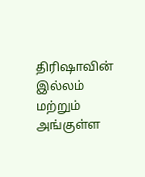திரிஷாவின் இல்லம் மற்றும் அங்குள்ள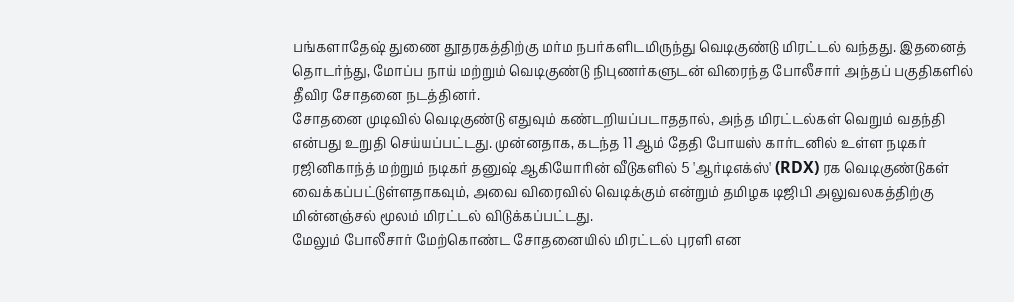பங்களாதேஷ் துணை தூதரகத்திற்கு மர்ம நபர்களிடமிருந்து வெடிகுண்டு மிரட்டல் வந்தது. இதனைத் தொடர்ந்து, மோப்ப நாய் மற்றும் வெடிகுண்டு நிபுணர்களுடன் விரைந்த போலீசார் அந்தப் பகுதிகளில் தீவிர சோதனை நடத்தினர்.
சோதனை முடிவில் வெடிகுண்டு எதுவும் கண்டறியப்படாததால், அந்த மிரட்டல்கள் வெறும் வதந்தி என்பது உறுதி செய்யப்பட்டது. முன்னதாக, கடந்த 11 ஆம் தேதி போயஸ் கார்டனில் உள்ள நடிகர் ரஜினிகாந்த் மற்றும் நடிகர் தனுஷ் ஆகியோரின் வீடுகளில் 5 'ஆர்டிஎக்ஸ்' (RDX) ரக வெடிகுண்டுகள் வைக்கப்பட்டுள்ளதாகவும், அவை விரைவில் வெடிக்கும் என்றும் தமிழக டிஜிபி அலுவலகத்திற்கு மின்னஞ்சல் மூலம் மிரட்டல் விடுக்கப்பட்டது.
மேலும் போலீசார் மேற்கொண்ட சோதனையில் மிரட்டல் புரளி என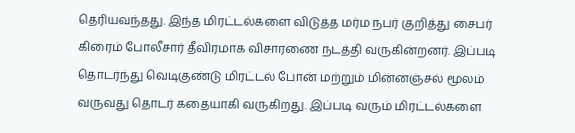தெரியவந்தது. இந்த மிரட்டல்களை விடுத்த மர்ம நபர் குறித்து சைபர் கிரைம் போலீசார் தீவிரமாக விசாரணை நடத்தி வருகின்றனர். இப்படி தொடர்ந்து வெடிகுண்டு மிரட்டல் போன் மற்றும் மின்னஞ்சல் மூலம் வருவது தொடர் கதையாகி வருகிறது. இப்படி வரும் மிரட்டல்களை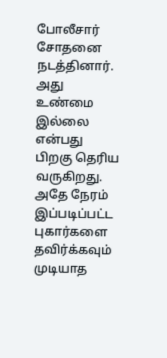போலீசார் சோதனை நடத்தினார். அது உண்மை இல்லை என்பது பிறகு தெரிய வருகிறது. அதே நேரம் இப்படிப்பட்ட புகார்களை தவிர்க்கவும் முடியாத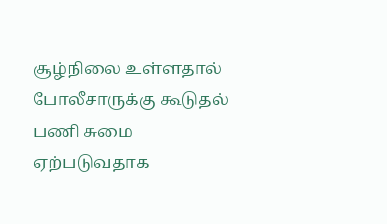சூழ்நிலை உள்ளதால் போலீசாருக்கு கூடுதல் பணி சுமை ஏற்படுவதாக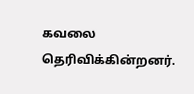கவலை தெரிவிக்கின்றனர்.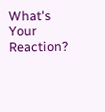What's Your Reaction?